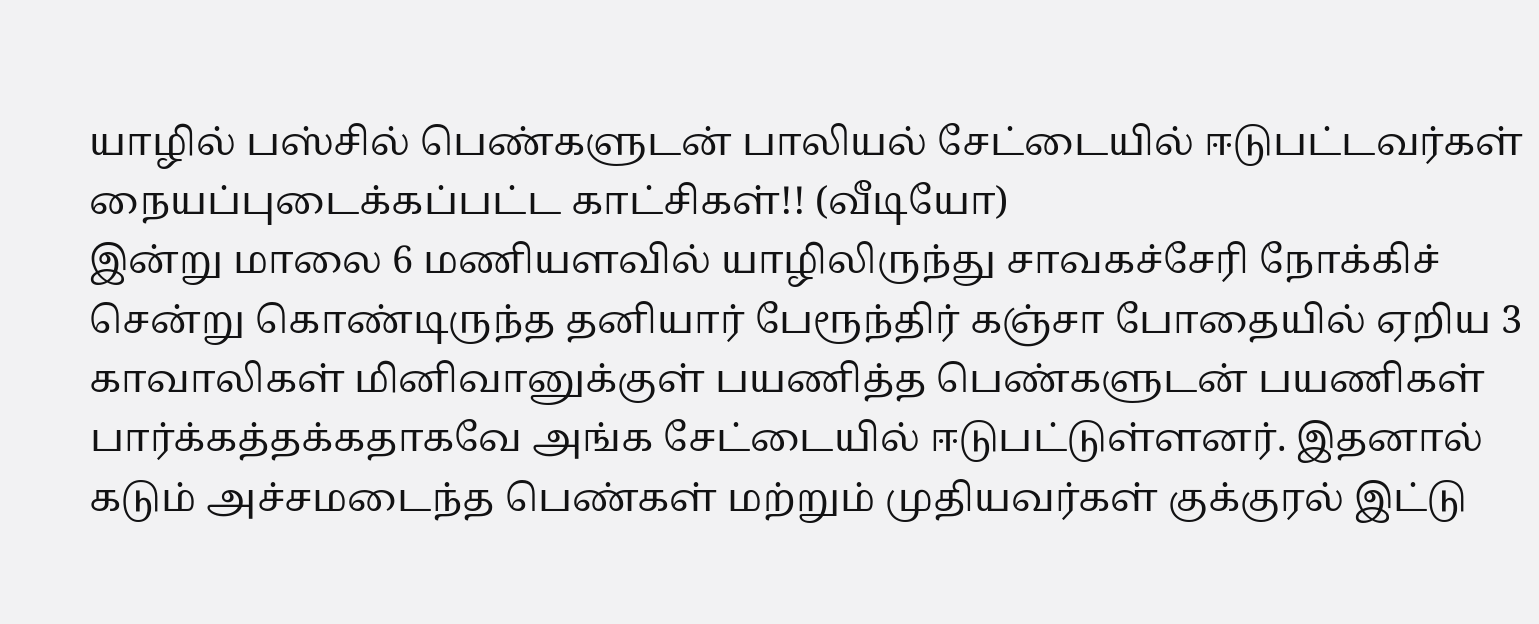யாழில் பஸ்சில் பெண்களுடன் பாலியல் சேட்டையில் ஈடுபட்டவர்கள் நையப்புடைக்கப்பட்ட காட்சிகள்!! (வீடியோ)
இன்று மாலை 6 மணியளவில் யாழிலிருந்து சாவகச்சேரி நோக்கிச் சென்று கொண்டிருந்த தனியார் பேரூந்திர் கஞ்சா போதையில் ஏறிய 3 காவாலிகள் மினிவானுக்குள் பயணித்த பெண்களுடன் பயணிகள் பார்க்கத்தக்கதாகவே அங்க சேட்டையில் ஈடுபட்டுள்ளனர். இதனால் கடும் அச்சமடைந்த பெண்கள் மற்றும் முதியவர்கள் குக்குரல் இட்டு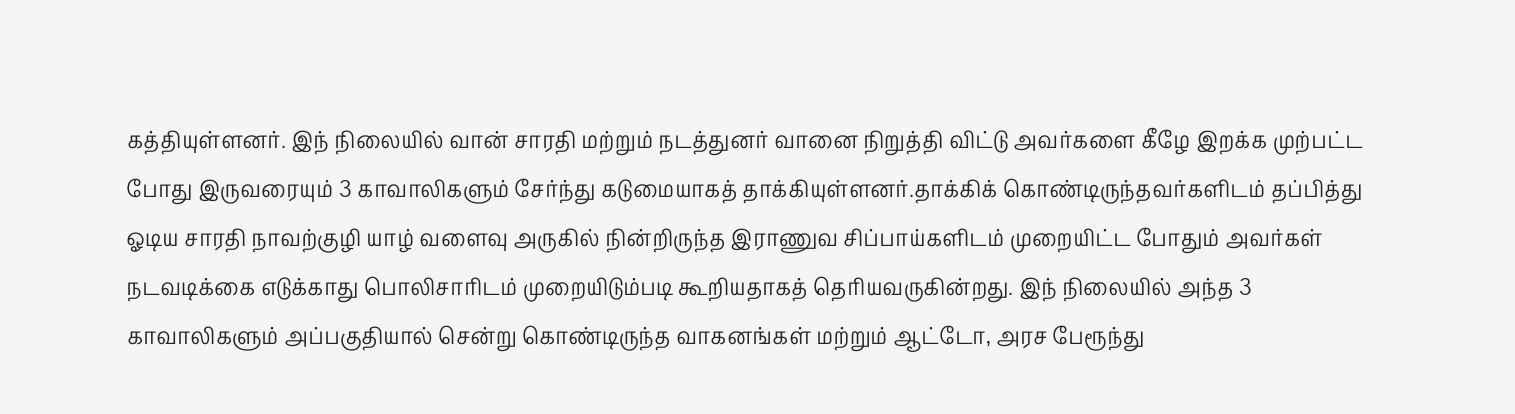கத்தியுள்ளனர். இந் நிலையில் வான் சாரதி மற்றும் நடத்துனர் வானை நிறுத்தி விட்டு அவர்களை கீழே இறக்க முற்பட்ட போது இருவரையும் 3 காவாலிகளும் சேர்ந்து கடுமையாகத் தாக்கியுள்ளனர்.தாக்கிக் கொண்டிருந்தவர்களிடம் தப்பித்து ஓடிய சாரதி நாவற்குழி யாழ் வளைவு அருகில் நின்றிருந்த இராணுவ சிப்பாய்களிடம் முறையிட்ட போதும் அவர்கள் நடவடிக்கை எடுக்காது பொலிசாரிடம் முறையிடும்படி கூறியதாகத் தெரியவருகின்றது. இந் நிலையில் அந்த 3 காவாலிகளும் அப்பகுதியால் சென்று கொண்டிருந்த வாகனங்கள் மற்றும் ஆட்டோ, அரச பேரூந்து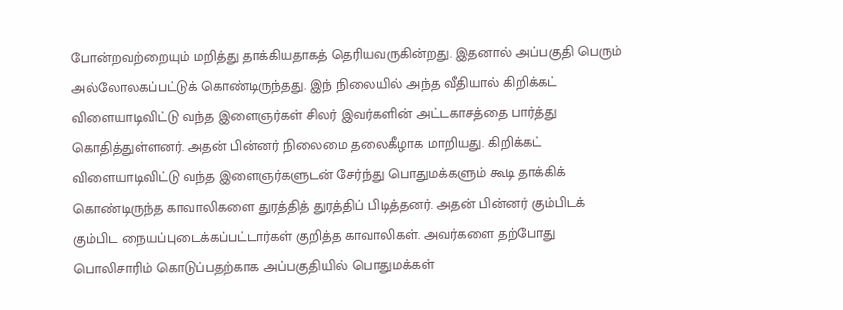போன்றவற்றையும் மறித்து தாக்கியதாகத் தெரியவருகின்றது. இதனால் அப்பகுதி பெரும் அல்லோலகப்பட்டுக் கொண்டிருந்தது. இந் நிலையில் அந்த வீதியால் கிறிக்கட் விளையாடிவிட்டு வந்த இளைஞர்கள் சிலர் இவர்களின் அட்டகாசத்தை பார்த்து கொதித்துள்ளனர். அதன் பின்னர் நிலைமை தலைகீழாக மாறியது. கிறிக்கட் விளையாடிவிட்டு வந்த இளைஞர்களுடன் சேர்ந்து பொதுமக்களும் கூடி தாக்கிக் கொண்டிருந்த காவாலிகளை துரத்தித் துரத்திப் பிடித்தனர். அதன் பின்னர் கும்பிடக் கும்பிட நையப்புடைக்கப்பட்டார்கள் குறித்த காவாலிகள். அவர்களை தற்போது பொலிசாரிம் கொடுப்பதற்காக அப்பகுதியில் பொதுமக்கள்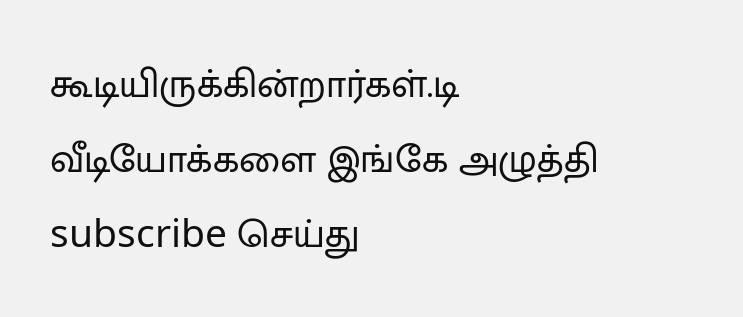கூடியிருக்கின்றார்கள்.டி
வீடியோக்களை இங்கே அழுத்தி subscribe செய்து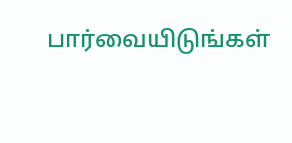பார்வையிடுங்கள்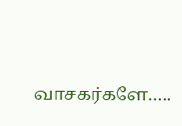வாசகர்களே…..